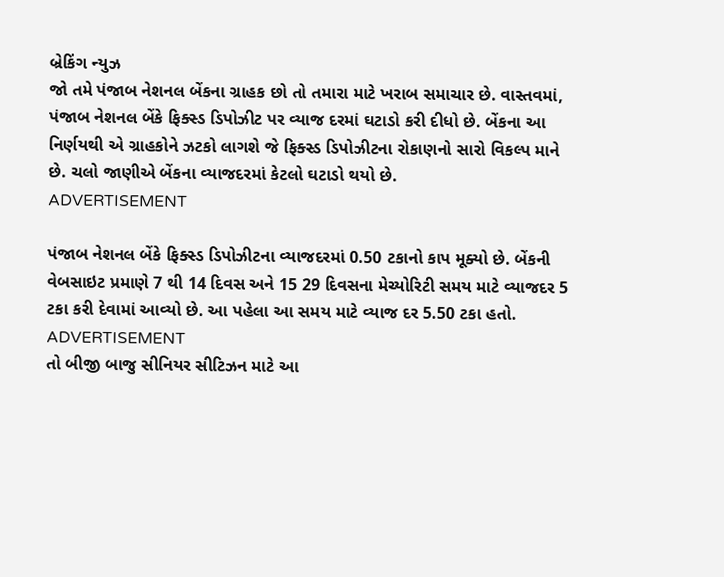બ્રેકિંગ ન્યુઝ
જો તમે પંજાબ નેશનલ બેંકના ગ્રાહક છો તો તમારા માટે ખરાબ સમાચાર છે. વાસ્તવમાં, પંજાબ નેશનલ બેંકે ફિક્સ્ડ ડિપોઝીટ પર વ્યાજ દરમાં ઘટાડો કરી દીધો છે. બેંકના આ નિર્ણયથી એ ગ્રાહકોને ઝટકો લાગશે જે ફિક્સ્ડ ડિપોઝીટના રોકાણનો સારો વિકલ્પ માને છે. ચલો જાણીએ બેંકના વ્યાજદરમાં કેટલો ઘટાડો થયો છે.
ADVERTISEMENT

પંજાબ નેશનલ બેંકે ફિક્સ્ડ ડિપોઝીટના વ્યાજદરમાં 0.50 ટકાનો કાપ મૂક્યો છે. બેંકની વેબસાઇટ પ્રમાણે 7 થી 14 દિવસ અને 15 29 દિવસના મેચ્યોરિટી સમય માટે વ્યાજદર 5 ટકા કરી દેવામાં આવ્યો છે. આ પહેલા આ સમય માટે વ્યાજ દર 5.50 ટકા હતો.
ADVERTISEMENT
તો બીજી બાજુ સીનિયર સીટિઝન માટે આ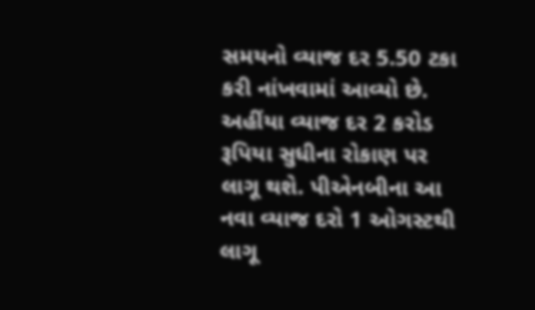સમયનો વ્યાજ દર 5.50 ટકા કરી નાંખવામાં આવ્યો છે. અહીંયા વ્યાજ દર 2 કરોડ રૂપિયા સુધીના રોકાણ પર લાગૂ થશે. પીએનબીના આ નવા વ્યાજ દરો 1 ઓગસ્ટથી લાગૂ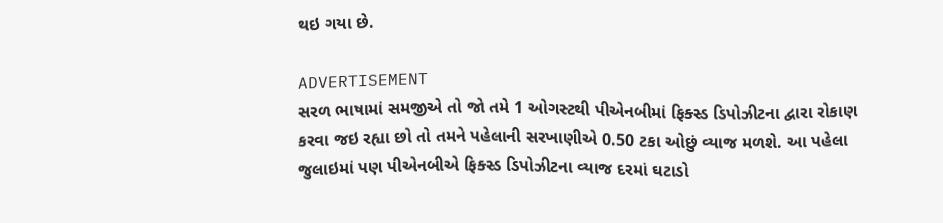થઇ ગયા છે.

ADVERTISEMENT
સરળ ભાષામાં સમજીએ તો જો તમે 1 ઓગસ્ટથી પીએનબીમાં ફિક્સ્ડ ડિપોઝીટના દ્વારા રોકાણ કરવા જઇ રહ્યા છો તો તમને પહેલાની સરખાણીએ 0.50 ટકા ઓછું વ્યાજ મળશે. આ પહેલા જુલાઇમાં પણ પીએનબીએ ફિક્સ્ડ ડિપોઝીટના વ્યાજ દરમાં ઘટાડો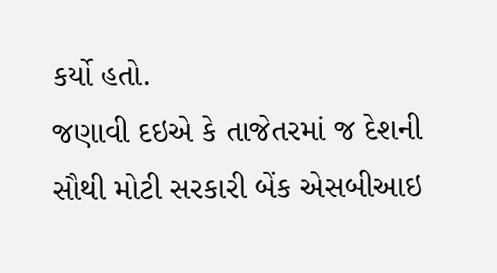કર્યો હતો.
જણાવી દઇએ કે તાજેતરમાં જ દેશની સૌથી મોટી સરકારી બેંક એસબીઆઇ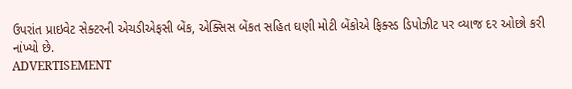ઉપરાંત પ્રાઇવેટ સેક્ટરની એચડીએફસી બેંક, એક્સિસ બેંકત સહિત ઘણી મોટી બેંકોએ ફિક્સ્ડ ડિપોઝીટ પર વ્યાજ દર ઓછો કરી નાંખ્યો છે.
ADVERTISEMENT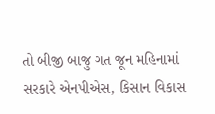તો બીજી બાજુ ગત જૂન મહિનામાં સરકારે એનપીએસ, કિસાન વિકાસ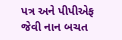પત્ર અને પીપીએફ જેવી નાન બચત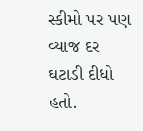સ્કીમો પર પણ વ્યાજ દર ઘટાડી દીધો હતો.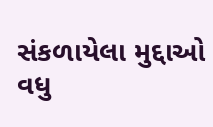સંકળાયેલા મુદ્દાઓ
વધુ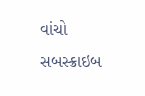વાંચો
સબસ્ક્રાઇબ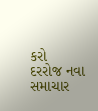કરો
દરરોજ નવા સમાચાર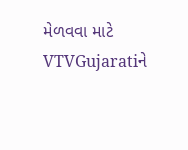મેળવવા માટે VTVGujaratiને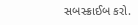સબસ્ક્રાઈબ કરો.